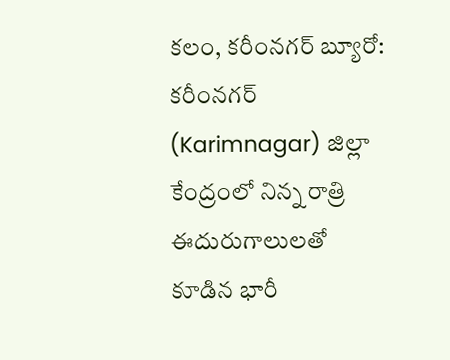కలం, కరీంనగర్ బ్యూరో: కరీంనగర్ (Karimnagar) జిల్లా కేంద్రంలో నిన్న రాత్రి ఈదురుగాలులతో కూడిన భారీ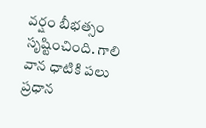వర్షం బీభత్సం సృష్టించింది. గాలి వాన ధాటికి పలు ప్రధాన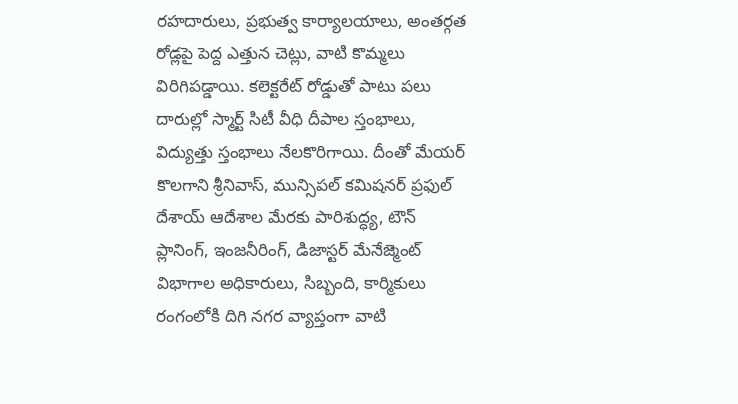రహదారులు, ప్రభుత్వ కార్యాలయాలు, అంతర్గత రోడ్లపై పెద్ద ఎత్తున చెట్లు, వాటి కొమ్మలు విరిగిపడ్డాయి. కలెక్టరేట్ రోడ్డుతో పాటు పలు దారుల్లో స్మార్ట్ సిటీ వీధి దీపాల స్తంభాలు, విద్యుత్తు స్తంభాలు నేలకొరిగాయి. దీంతో మేయర్ కొలగాని శ్రీనివాస్, మున్సిపల్ కమిషనర్ ప్రఫుల్ దేశాయ్ ఆదేశాల మేరకు పారిశుద్ధ్య, టౌన్ ప్లానింగ్, ఇంజనీరింగ్, డిజాస్టర్ మేనేజ్మెంట్ విభాగాల అధికారులు, సిబ్బంది, కార్మికులు రంగంలోకి దిగి నగర వ్యాప్తంగా వాటి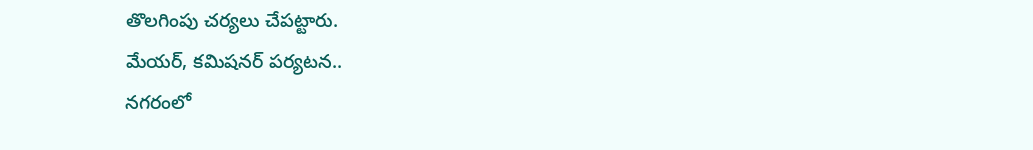తొలగింపు చర్యలు చేపట్టారు.
మేయర్, కమిషనర్ పర్యటన..
నగరంలో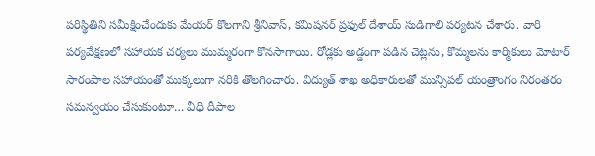పరిస్థితిని సమీక్షించేందుకు మేయర్ కొలగాని శ్రీనివాస్, కమిషనర్ ప్రఫుల్ దేశాయ్ సుడిగాలి పర్యటన చేశారు. వారి పర్యవేక్షణలో సహాయక చర్యలు ముమ్మరంగా కొనసాగాయి. రోడ్లకు అడ్డంగా పడిన చెట్లను, కొమ్మలను కార్మికులు మోటార్ సారంపాల సహాయంతో ముక్కలుగా నరికి తొలగించారు. విద్యుత్ శాఖ అధికారులతో మున్సిపల్ యంత్రాంగం నిరంతరం సమన్వయం చేసుకుంటూ… వీధి దీపాల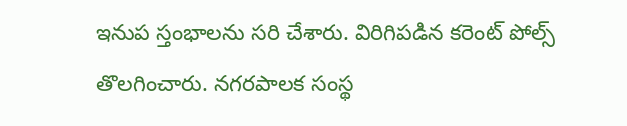ఇనుప స్తంభాలను సరి చేశారు. విరిగిపడిన కరెంట్ పోల్స్ తొలగించారు. నగరపాలక సంస్థ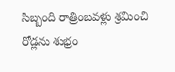సిబ్బంది రాత్రింబవళ్లు శ్రమించి రోడ్లను శుభ్రం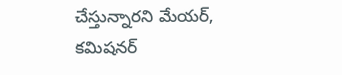చేస్తున్నారని మేయర్, కమిషనర్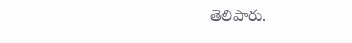తెలిపారు.